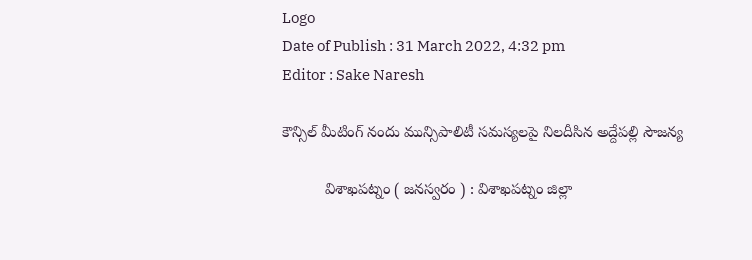Logo
Date of Publish : 31 March 2022, 4:32 pm
Editor : Sake Naresh

కౌన్సిల్ మీటింగ్ నందు మున్సిపాలిటీ సమస్యలపై నిలదీసిన అద్దేపల్లి సౌజన్య

          విశాఖపట్నం ( జనస్వరం ) : విశాఖపట్నం జిల్లా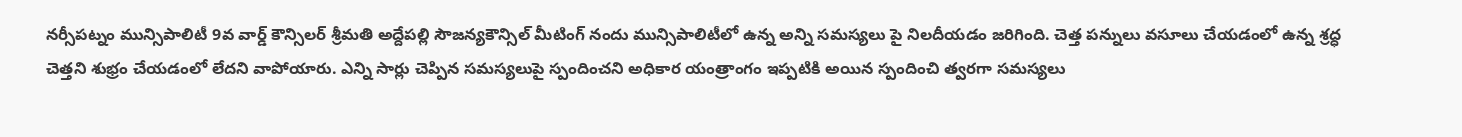నర్సీపట్నం మున్సిపాలిటీ 9వ వార్డ్ కౌన్సిలర్ శ్రీమతి అద్దేపల్లి సౌజన్యకౌన్సిల్ మీటింగ్ నందు మున్సిపాలిటీలో ఉన్న అన్ని సమస్యలు పై నిలదీయడం జరిగింది. చెత్త పన్నులు వసూలు చేయడంలో ఉన్న శ్రద్ధ చెత్తని శుభ్రం చేయడంలో లేదని వాపోయారు. ఎన్ని సార్లు చెప్పిన సమస్యలుపై స్పందించని అధికార యంత్రాంగం ఇప్పటికి అయిన స్పందించి త్వరగా సమస్యలు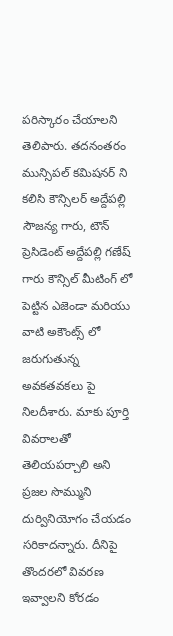పరిస్కారం చేయాలని తెలిపారు. తదనంతరం మున్సిపల్ కమిషనర్ ని కలిసి కౌన్సిలర్ అద్దేపల్లి సౌజన్య గారు, టౌన్ ప్రెసిడెంట్ అద్దేపల్లి గణేష్ గారు కౌన్సిల్ మీటింగ్ లో పెట్టిన ఎజెండా మరియు వాటి అకౌంట్స్ లో జరుగుతున్న అవకతవకలు పై నిలదీశారు. మాకు పూర్తి వివరాలతో తెలియపర్చాలి అని ప్రజల సొమ్ముని దుర్వినియోగం చేయడం సరికాదన్నారు. దీనిపై తొందరలో వివరణ ఇవ్వాలని కోరడం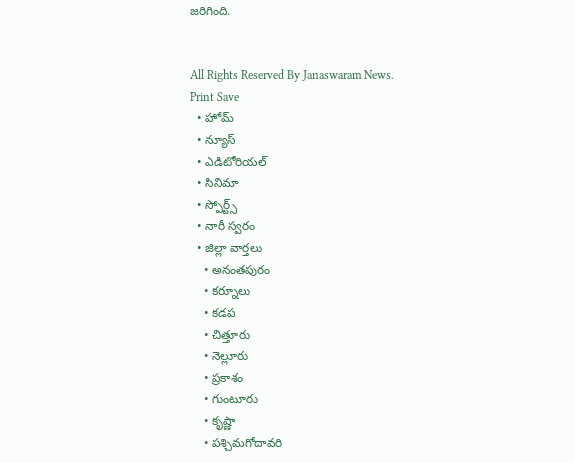జరిగింది.


All Rights Reserved By Janaswaram News.
Print Save
  • హోమ్
  • న్యూస్
  • ఎడిటోరియల్
  • సినిమా
  • స్పోర్ట్స్
  • నారీ స్వరం
  • జిల్లా వార్తలు
    • అనంతపురం
    • కర్నూలు
    • కడప
    • చిత్తూరు
    • నెల్లూరు
    • ప్రకాశం
    • గుంటూరు
    • కృష్ణా
    • పశ్చిమగోదావరి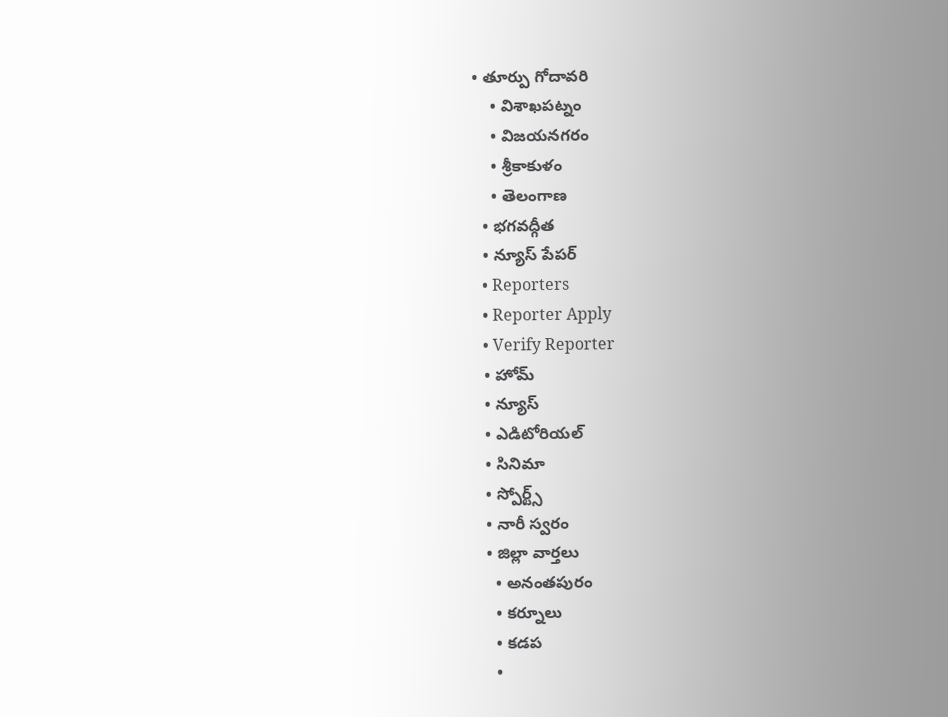• తూర్పు గోదావరి
    • విశాఖపట్నం
    • విజయనగరం
    • శ్రీకాకుళం
    • తెలంగాణ
  • భగవద్గీత
  • న్యూస్ పేపర్
  • Reporters
  • Reporter Apply
  • Verify Reporter
  • హోమ్
  • న్యూస్
  • ఎడిటోరియల్
  • సినిమా
  • స్పోర్ట్స్
  • నారీ స్వరం
  • జిల్లా వార్తలు
    • అనంతపురం
    • కర్నూలు
    • కడప
    •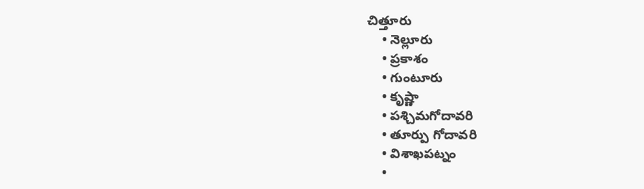చిత్తూరు
    • నెల్లూరు
    • ప్రకాశం
    • గుంటూరు
    • కృష్ణా
    • పశ్చిమగోదావరి
    • తూర్పు గోదావరి
    • విశాఖపట్నం
    •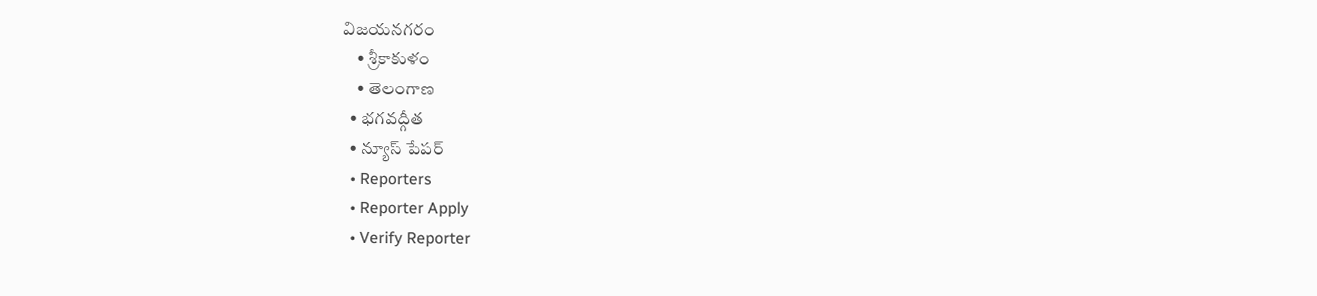విజయనగరం
    • శ్రీకాకుళం
    • తెలంగాణ
  • భగవద్గీత
  • న్యూస్ పేపర్
  • Reporters
  • Reporter Apply
  • Verify Reporter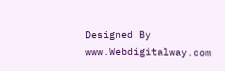Designed By www.Webdigitalway.com